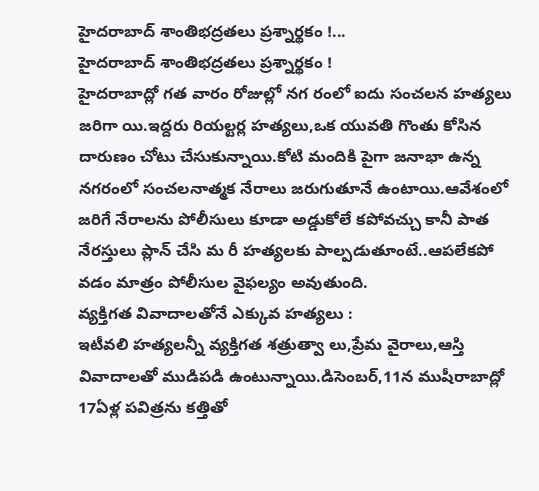హైదరాబాద్ శాంతిభద్రతలు ప్రశ్నార్థకం !...
హైదరాబాద్ శాంతిభద్రతలు ప్రశ్నార్థకం !
హైదరాబాద్లో గత వారం రోజుల్లో నగ రంలో ఐదు సంచలన హత్యలు జరిగా యి.ఇద్దరు రియల్టర్ల హత్యలు,ఒక యువతి గొంతు కోసిన దారుణం చోటు చేసుకున్నాయి.కోటి మందికి పైగా జనాభా ఉన్న నగరంలో సంచలనాత్మక నేరాలు జరుగుతూనే ఉంటాయి.ఆవేశంలో జరిగే నేరాలను పోలీసులు కూడా అడ్డుకోలే కపోవచ్చు కానీ పాత నేరస్తులు ప్లాన్ చేసి మ రీ హత్యలకు పాల్పడుతూంటే..ఆపలేకపో వడం మాత్రం పోలీసుల వైఫల్యం అవుతుంది.
వ్యక్తిగత వివాదాలతోనే ఎక్కువ హత్యలు :
ఇటీవలి హత్యలన్నీ వ్యక్తిగత శత్రుత్వా లు,ప్రేమ వైరాలు,ఆస్తి వివాదాలతో ముడిపడి ఉంటున్నాయి.డిసెంబర్,11న ముషీరాబాద్లో 17ఏళ్ల పవిత్రను కత్తితో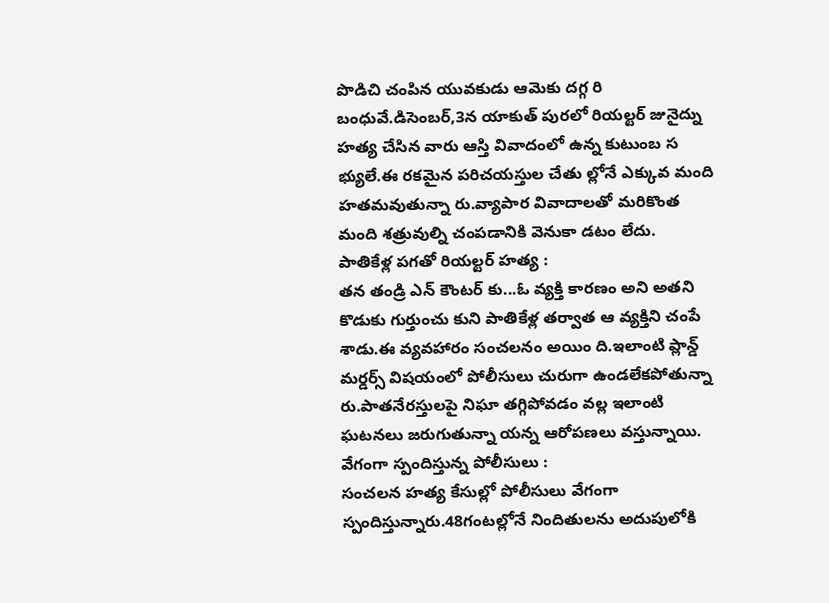పొడిచి చంపిన యువకుడు ఆమెకు దగ్గ రి బంధువే.డిసెంబర్,3న యాకుత్ పురలో రియల్టర్ జునైద్ను హత్య చేసిన వారు ఆస్తి వివాదంలో ఉన్న కుటుంబ స భ్యులే.ఈ రకమైన పరిచయస్తుల చేతు ల్లోనే ఎక్కువ మంది హతమవుతున్నా రు.వ్యాపార వివాదాలతో మరికొంత మంది శత్రువుల్ని చంపడానికి వెనుకా డటం లేదు.
పాతికేళ్ల పగతో రియల్టర్ హత్య :
తన తండ్రి ఎన్ కౌంటర్ కు...ఓ వ్యక్తి కారణం అని అతని కొడుకు గుర్తుంచు కుని పాతికేళ్ల తర్వాత ఆ వ్యక్తిని చంపే శాడు.ఈ వ్యవహారం సంచలనం అయిం ది.ఇలాంటి ప్లాన్డ్ మర్డర్స్ విషయంలో పోలీసులు చురుగా ఉండలేకపోతున్నా రు.పాతనేరస్తులపై నిఘా తగ్గిపోవడం వల్ల ఇలాంటి ఘటనలు జరుగుతున్నా యన్న ఆరోపణలు వస్తున్నాయి.
వేగంగా స్పందిస్తున్న పోలీసులు :
సంచలన హత్య కేసుల్లో పోలీసులు వేగంగా స్పందిస్తున్నారు.48గంటల్లోనే నిందితులను అదుపులోకి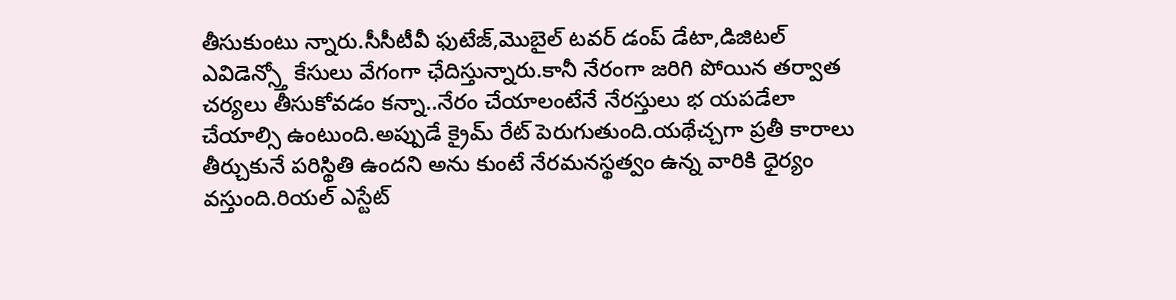తీసుకుంటు న్నారు.సీసీటీవీ ఫుటేజ్,మొబైల్ టవర్ డంప్ డేటా,డిజిటల్ ఎవిడెన్స్తో కేసులు వేగంగా ఛేదిస్తున్నారు.కానీ నేరంగా జరిగి పోయిన తర్వాత చర్యలు తీసుకోవడం కన్నా..నేరం చేయాలంటేనే నేరస్తులు భ యపడేలా చేయాల్సి ఉంటుంది.అప్పుడే క్రైమ్ రేట్ పెరుగుతుంది.యథేచ్చగా ప్రతీ కారాలు తీర్చుకునే పరిస్థితి ఉందని అను కుంటే నేరమనస్థత్వం ఉన్న వారికి ధైర్యం వస్తుంది.రియల్ ఎస్టేట్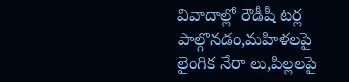వివాదాల్లో రౌడీషీ టర్ల పాల్గొనడం,మహిళలపై లైంగిక నేరా లు,పిల్లలపై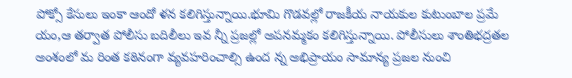పోక్సో కేసులు ఇంకా ఆందో ళన కలిగిస్తున్నాయి.భూమి గొడవల్లో రాజకీయ నాయకుల కుటుంబాల ప్రమే యం,ఆ తర్వాత పోలీసు బదిలీలు ఇవ న్నీ ప్రజల్లో అపనమ్మకం కలిగిస్తున్నాయి. పోలీసులు శాంతిభద్రతల అంశంలో మ రింత కఠినంగా వ్యవహరించాల్సి ఉంద న్న అభిప్రాయం సామాన్య ప్రజల నుంచి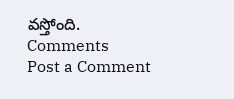వస్తోంది.
Comments
Post a Comment